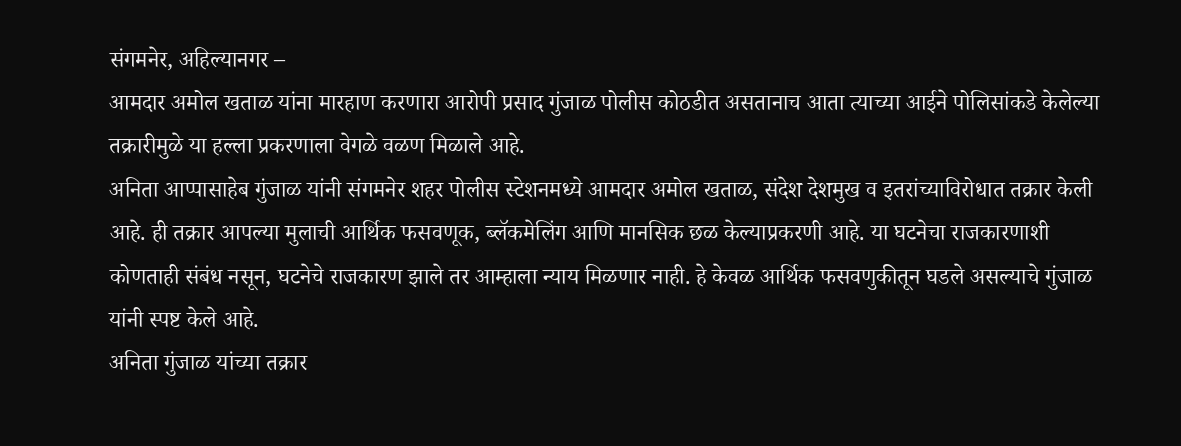संगमनेर, अहिल्यानगर –
आमदार अमोल खताळ यांना मारहाण करणारा आरोपी प्रसाद गुंजाळ पोलीस कोठडीत असतानाच आता त्याच्या आईने पोलिसांकडे केलेल्या तक्रारीमुळे या हल्ला प्रकरणाला वेगळे वळण मिळाले आहे.
अनिता आप्पासाहेब गुंजाळ यांनी संगमनेर शहर पोलीस स्टेशनमध्ये आमदार अमोल खताळ, संदेश देशमुख व इतरांच्याविरोधात तक्रार केली आहे. ही तक्रार आपल्या मुलाची आर्थिक फसवणूक, ब्लॅकमेलिंग आणि मानसिक छळ केल्याप्रकरणी आहे. या घटनेचा राजकारणाशी कोणताही संबंध नसून, घटनेचे राजकारण झाले तर आम्हाला न्याय मिळणार नाही. हे केवळ आर्थिक फसवणुकीतून घडले असल्याचे गुंजाळ यांनी स्पष्ट केले आहे.
अनिता गुंजाळ यांच्या तक्रार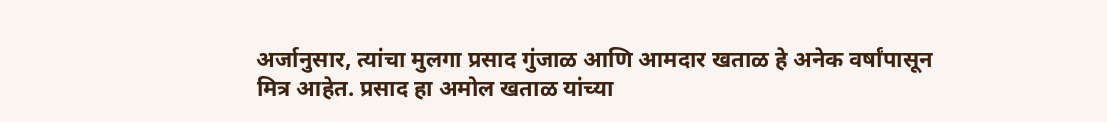अर्जानुसार, त्यांचा मुलगा प्रसाद गुंजाळ आणि आमदार खताळ हे अनेक वर्षांपासून मित्र आहेत. प्रसाद हा अमोल खताळ यांच्या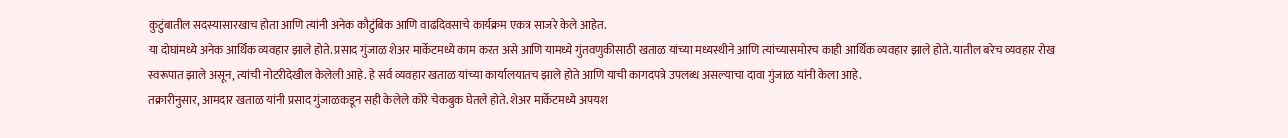कुटुंबातील सदस्यासारखाच होता आणि त्यांनी अनेक कौटुंबिक आणि वाढदिवसाचे कार्यक्रम एकत्र साजरे केले आहेत.
या दोघांमध्ये अनेक आर्थिक व्यवहार झाले होते. प्रसाद गुंजाळ शेअर मार्केटमध्ये काम करत असे आणि यामध्ये गुंतवणुकीसाठी खताळ यांच्या मध्यस्थीने आणि त्यांच्यासमोरच काही आर्थिक व्यवहार झाले होते. यातील बरेच व्यवहार रोख स्वरूपात झाले असून, त्यांची नोटरीदेखील केलेली आहे. हे सर्व व्यवहार खताळ यांच्या कार्यालयातच झाले होते आणि याची कागदपत्रे उपलब्ध असल्याचा दावा गुंजाळ यांनी केला आहे.
तक्रारीनुसार, आमदार खताळ यांनी प्रसाद गुंजाळकडून सही केलेले कोरे चेकबुक घेतले होते. शेअर मार्केटमध्ये अपयश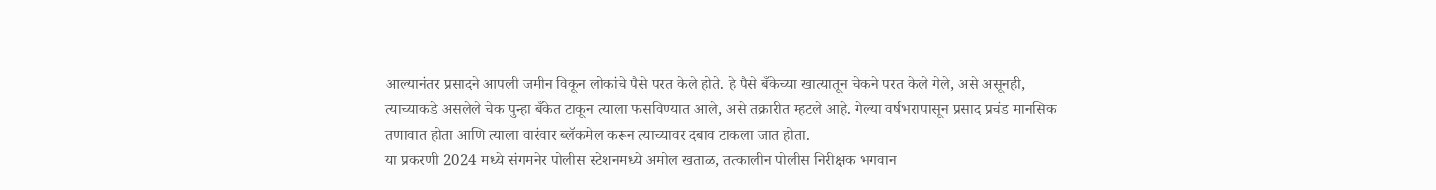आल्यानंतर प्रसादने आपली जमीन विकून लोकांचे पैसे परत केले होते. हे पैसे बँकेच्या खात्यातून चेकने परत केले गेले, असे असूनही, त्याच्याकडे असलेले चेक पुन्हा बँकेत टाकून त्याला फसविण्यात आले, असे तक्रारीत म्हटले आहे. गेल्या वर्षभरापासून प्रसाद प्रचंड मानसिक तणावात होता आणि त्याला वारंवार ब्लॅकमेल करून त्याच्यावर दबाव टाकला जात होता.
या प्रकरणी 2024 मध्ये संगमनेर पोलीस स्टेशनमध्ये अमोल खताळ, तत्कालीन पोलीस निरीक्षक भगवान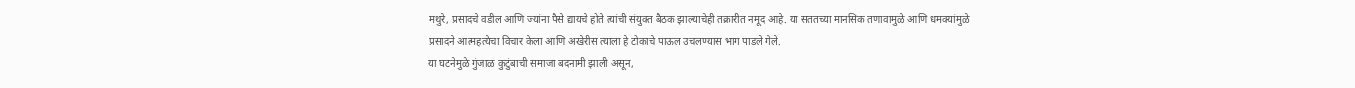मथुरे, प्रसादचे वडील आणि ज्यांना पैसे द्यायचे होते त्यांची संयुक्त बैठक झाल्याचेही तक्रारीत नमूद आहे. या सततच्या मानसिक तणावामुळे आणि धमक्यांमुळे प्रसादने आत्महत्येचा विचार केला आणि अखेरीस त्याला हे टोकाचे पाऊल उचलण्यास भाग पाडले गेले.
या घटनेमुळे गुंजाळ कुटुंबाची समाजा बदनामी झाली असून,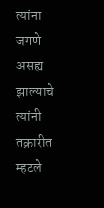त्यांना जगणे असह्य झाल्याचे त्यांनी तक्रारीत म्हटले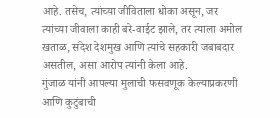आहे. तसेच, त्यांच्या जीविताला धोका असून, जर त्यांच्या जीवाला काही बरे-वाईट झाले, तर त्याला अमोल खताळ, संदेश देशमुख आणि त्यांचे सहकारी जबाबदार असतील, असा आरोप त्यांनी केला आहे.
गुंजाळ यांनी आपल्या मुलाची फसवणूक केल्याप्रकरणी आणि कुटुंबाची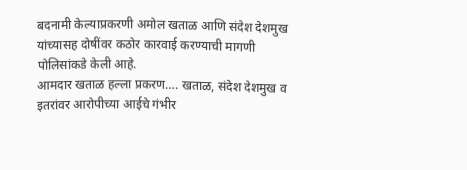बदनामी केल्याप्रकरणी अमोल खताळ आणि संदेश देशमुख यांच्यासह दोषींवर कठोर कारवाई करण्याची मागणी पोलिसांकडे केली आहे.
आमदार खताळ हल्ला प्रकरण…. खताळ, संदेश देशमुख व इतरांवर आरोपीच्या आईचे गंभीर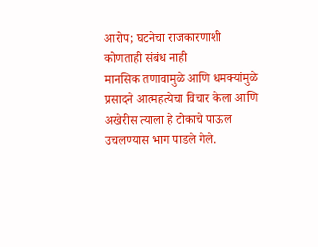आरोप; घटनेचा राजकारणाशी कोणताही संबंध नाही
मानसिक तणावामुळे आणि धमक्यांमुळे प्रसादने आत्महत्येचा विचार केला आणि अखेरीस त्याला हे टोकाचे पाऊल उचलण्यास भाग पाडले गेले.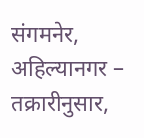संगमनेर, अहिल्यानगर –
तक्रारीनुसार,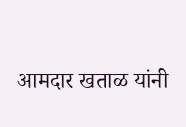आमदार खताळ यांनी